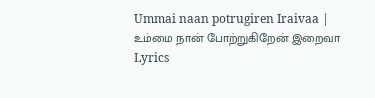Ummai naan potrugiren Iraivaa | உம்மை நான் போற்றுகிறேன் இறைவா Lyrics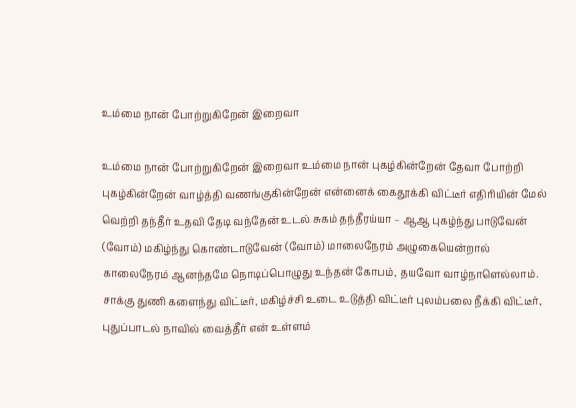உம்மை நான் போற்றுகிறேன் இறைவா

உம்மை நான் போற்றுகிறேன் இறைவா உம்மை நான் புகழ்கின்றேன் தேவா போற்றி புகழ்கின்றேன் வாழ்த்தி வணங்குகின்றேன் என்னைக் கைதூக்கி விட்டீர் எதிரியின் மேல் வெற்றி தந்தீர் உதவி தேடி வந்தேன் உடல் சுகம் தந்தீரய்யா – ஆஆ புகழ்ந்து பாடுவேன் (வோம்) மகிழ்ந்து கொண்டாடுவேன் (வோம்) மாலைநேரம் அழுகையென்றால் காலைநேரம் ஆனந்தமே நொடிப்பொழுது உந்தன் கோபம், தயவோ வாழ்நாளெல்லாம். சாக்கு துணி களைந்து விட்டீர், மகிழ்ச்சி உடை உடுத்தி விட்டீர் புலம்பலை நீக்கி விட்டீர், புதுப்பாடல் நாவில் வைத்தீர் என் உள்ளம்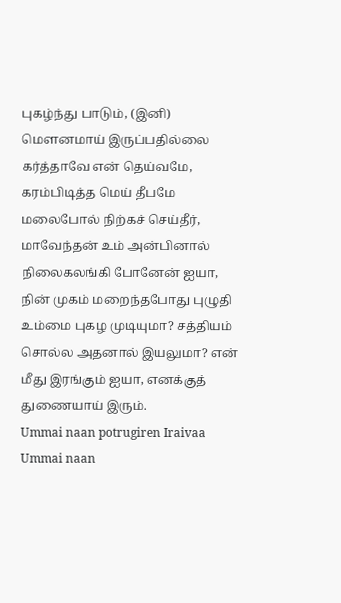புகழ்ந்து பாடும், (இனி) மௌனமாய் இருப்பதில்லை கர்த்தாவே என் தெய்வமே, கரம்பிடித்த மெய் தீபமே மலைபோல் நிற்கச் செய்தீர், மாவேந்தன் உம் அன்பினால் நிலைகலங்கி போனேன் ஐயா, நின் முகம் மறைந்தபோது புழுதி உம்மை புகழ முடியுமா? சத்தியம் சொல்ல அதனால் இயலுமா? என் மீது இரங்கும் ஐயா, எனக்குத் துணையாய் இரும்.
Ummai naan potrugiren Iraivaa Ummai naan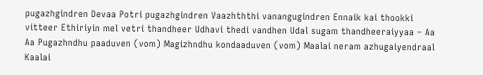pugazhgindren Devaa Potri pugazhgindren Vaazhththi vanangugindren Ennaik kai thookki vitteer Ethiriyin mel vetri thandheer Udhavi thedi vandhen Udal sugam thandheeraiyyaa – Aa Aa Pugazhndhu paaduven (vom) Magizhndhu kondaaduven (vom) Maalai neram azhugaiyendraal Kaalai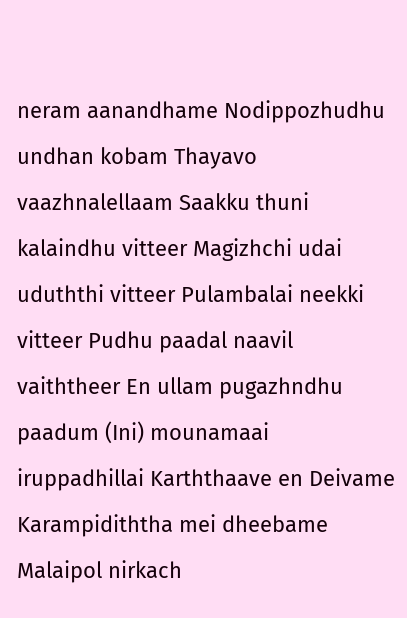neram aanandhame Nodippozhudhu undhan kobam Thayavo vaazhnalellaam Saakku thuni kalaindhu vitteer Magizhchi udai uduththi vitteer Pulambalai neekki vitteer Pudhu paadal naavil vaiththeer En ullam pugazhndhu paadum (Ini) mounamaai iruppadhillai Karththaave en Deivame Karampidiththa mei dheebame Malaipol nirkach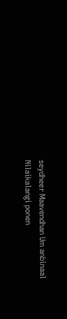seydheer Maavendhan Um anbinaal Nilaikalangi ponen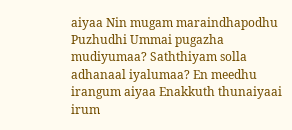aiyaa Nin mugam maraindhapodhu Puzhudhi Ummai pugazha mudiyumaa? Saththiyam solla adhanaal iyalumaa? En meedhu irangum aiyaa Enakkuth thunaiyaai irum